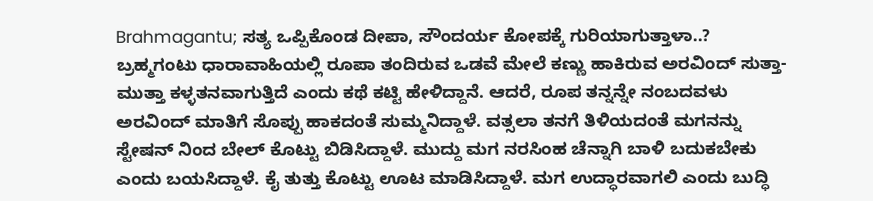Brahmagantu; ಸತ್ಯ ಒಪ್ಪಿಕೊಂಡ ದೀಪಾ, ಸೌಂದರ್ಯ ಕೋಪಕ್ಕೆ ಗುರಿಯಾಗುತ್ತಾಳಾ..?
ಬ್ರಹ್ಮಗಂಟು ಧಾರಾವಾಹಿಯಲ್ಲಿ ರೂಪಾ ತಂದಿರುವ ಒಡವೆ ಮೇಲೆ ಕಣ್ಣು ಹಾಕಿರುವ ಅರವಿಂದ್ ಸುತ್ತಾ-ಮುತ್ತಾ ಕಳ್ಳತನವಾಗುತ್ತಿದೆ ಎಂದು ಕಥೆ ಕಟ್ಟಿ ಹೇಳಿದ್ದಾನೆ. ಆದರೆ, ರೂಪ ತನ್ನನ್ನೇ ನಂಬದವಳು ಅರವಿಂದ್ ಮಾತಿಗೆ ಸೊಪ್ಪು ಹಾಕದಂತೆ ಸುಮ್ಮನಿದ್ದಾಳೆ. ವತ್ಸಲಾ ತನಗೆ ತಿಳಿಯದಂತೆ ಮಗನನ್ನು ಸ್ಟೇಷನ್ ನಿಂದ ಬೇಲ್ ಕೊಟ್ಟು ಬಿಡಿಸಿದ್ದಾಳೆ. ಮುದ್ದು ಮಗ ನರಸಿಂಹ ಚೆನ್ನಾಗಿ ಬಾಳಿ ಬದುಕಬೇಕು ಎಂದು ಬಯಸಿದ್ದಾಳೆ. ಕೈ ತುತ್ತು ಕೊಟ್ಟು ಊಟ ಮಾಡಿಸಿದ್ದಾಳೆ. ಮಗ ಉದ್ಧಾರವಾಗಲಿ ಎಂದು ಬುದ್ಧಿ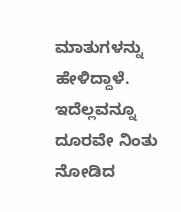ಮಾತುಗಳನ್ನು ಹೇಳಿದ್ದಾಳೆ. ಇದೆಲ್ಲವನ್ನೂ ದೂರವೇ ನಿಂತು ನೋಡಿದ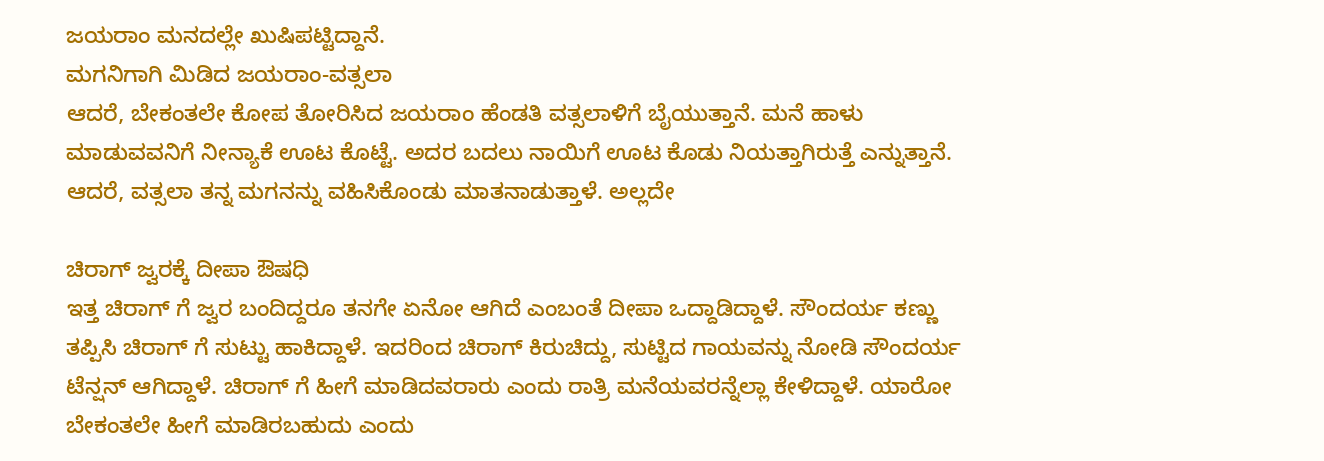ಜಯರಾಂ ಮನದಲ್ಲೇ ಖುಷಿಪಟ್ಟಿದ್ದಾನೆ.
ಮಗನಿಗಾಗಿ ಮಿಡಿದ ಜಯರಾಂ-ವತ್ಸಲಾ
ಆದರೆ, ಬೇಕಂತಲೇ ಕೋಪ ತೋರಿಸಿದ ಜಯರಾಂ ಹೆಂಡತಿ ವತ್ಸಲಾಳಿಗೆ ಬೈಯುತ್ತಾನೆ. ಮನೆ ಹಾಳು ಮಾಡುವವನಿಗೆ ನೀನ್ಯಾಕೆ ಊಟ ಕೊಟ್ಟೆ. ಅದರ ಬದಲು ನಾಯಿಗೆ ಊಟ ಕೊಡು ನಿಯತ್ತಾಗಿರುತ್ತೆ ಎನ್ನುತ್ತಾನೆ. ಆದರೆ, ವತ್ಸಲಾ ತನ್ನ ಮಗನನ್ನು ವಹಿಸಿಕೊಂಡು ಮಾತನಾಡುತ್ತಾಳೆ. ಅಲ್ಲದೇ

ಚಿರಾಗ್ ಜ್ವರಕ್ಕೆ ದೀಪಾ ಔಷಧಿ
ಇತ್ತ ಚಿರಾಗ್ ಗೆ ಜ್ವರ ಬಂದಿದ್ದರೂ ತನಗೇ ಏನೋ ಆಗಿದೆ ಎಂಬಂತೆ ದೀಪಾ ಒದ್ದಾಡಿದ್ದಾಳೆ. ಸೌಂದರ್ಯ ಕಣ್ಣು ತಪ್ಪಿಸಿ ಚಿರಾಗ್ ಗೆ ಸುಟ್ಟು ಹಾಕಿದ್ದಾಳೆ. ಇದರಿಂದ ಚಿರಾಗ್ ಕಿರುಚಿದ್ದು, ಸುಟ್ಟಿದ ಗಾಯವನ್ನು ನೋಡಿ ಸೌಂದರ್ಯ ಟೆನ್ಷನ್ ಆಗಿದ್ದಾಳೆ. ಚಿರಾಗ್ ಗೆ ಹೀಗೆ ಮಾಡಿದವರಾರು ಎಂದು ರಾತ್ರಿ ಮನೆಯವರನ್ನೆಲ್ಲಾ ಕೇಳಿದ್ದಾಳೆ. ಯಾರೋ ಬೇಕಂತಲೇ ಹೀಗೆ ಮಾಡಿರಬಹುದು ಎಂದು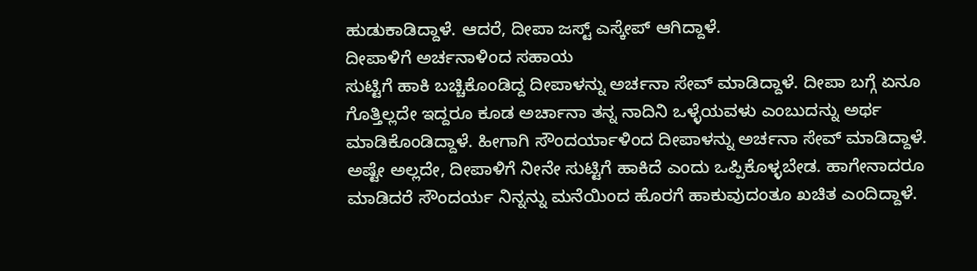ಹುಡುಕಾಡಿದ್ದಾಳೆ. ಆದರೆ, ದೀಪಾ ಜಸ್ಟ್ ಎಸ್ಕೇಪ್ ಆಗಿದ್ದಾಳೆ.
ದೀಪಾಳಿಗೆ ಅರ್ಚನಾಳಿಂದ ಸಹಾಯ
ಸುಟ್ಟಿಗೆ ಹಾಕಿ ಬಚ್ಚಿಕೊಂಡಿದ್ದ ದೀಪಾಳನ್ನು ಅರ್ಚನಾ ಸೇವ್ ಮಾಡಿದ್ದಾಳೆ. ದೀಪಾ ಬಗ್ಗೆ ಏನೂ ಗೊತ್ತಿಲ್ಲದೇ ಇದ್ದರೂ ಕೂಡ ಅರ್ಚಾನಾ ತನ್ನ ನಾದಿನಿ ಒಳ್ಳೆಯವಳು ಎಂಬುದನ್ನು ಅರ್ಥ ಮಾಡಿಕೊಂಡಿದ್ದಾಳೆ. ಹೀಗಾಗಿ ಸೌಂದರ್ಯಾಳಿಂದ ದೀಪಾಳನ್ನು ಅರ್ಚನಾ ಸೇವ್ ಮಾಡಿದ್ದಾಳೆ. ಅಷ್ಟೇ ಅಲ್ಲದೇ, ದೀಪಾಳಿಗೆ ನೀನೇ ಸುಟ್ಟಿಗೆ ಹಾಕಿದೆ ಎಂದು ಒಪ್ಪಿಕೊಳ್ಳಬೇಡ. ಹಾಗೇನಾದರೂ ಮಾಡಿದರೆ ಸೌಂದರ್ಯ ನಿನ್ನನ್ನು ಮನೆಯಿಂದ ಹೊರಗೆ ಹಾಕುವುದಂತೂ ಖಚಿತ ಎಂದಿದ್ದಾಳೆ.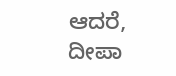ಆದರೆ, ದೀಪಾ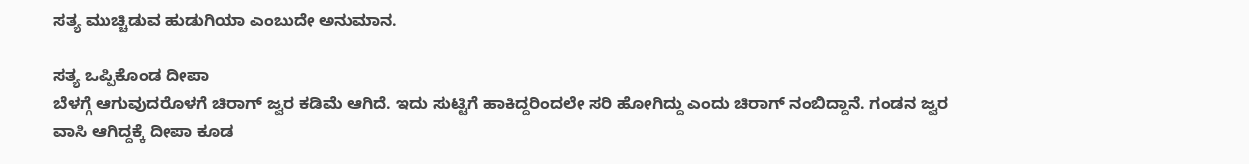ಸತ್ಯ ಮುಚ್ಚಿಡುವ ಹುಡುಗಿಯಾ ಎಂಬುದೇ ಅನುಮಾನ.

ಸತ್ಯ ಒಪ್ಪಿಕೊಂಡ ದೀಪಾ
ಬೆಳಗ್ಗೆ ಆಗುವುದರೊಳಗೆ ಚಿರಾಗ್ ಜ್ವರ ಕಡಿಮೆ ಆಗಿದೆ. ಇದು ಸುಟ್ಟಿಗೆ ಹಾಕಿದ್ದರಿಂದಲೇ ಸರಿ ಹೋಗಿದ್ದು ಎಂದು ಚಿರಾಗ್ ನಂಬಿದ್ದಾನೆ. ಗಂಡನ ಜ್ವರ ವಾಸಿ ಆಗಿದ್ದಕ್ಕೆ ದೀಪಾ ಕೂಡ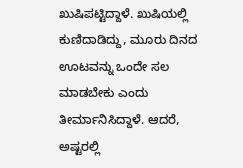ಖುಷಿಪಟ್ಟಿದ್ದಾಳೆ. ಖುಷಿಯಲ್ಲಿ ಕುಣಿದಾಡಿದ್ದು, ಮೂರು ದಿನದ ಊಟವನ್ನು ಒಂದೇ ಸಲ ಮಾಡಬೇಕು ಎಂದು ತೀರ್ಮಾನಿಸಿದ್ದಾಳೆ. ಆದರೆ, ಅಷ್ಟರಲ್ಲಿ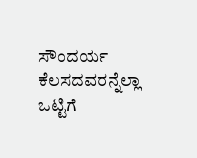ಸೌಂದರ್ಯ ಕೆಲಸದವರನ್ನೆಲ್ಲಾ ಒಟ್ಟಿಗೆ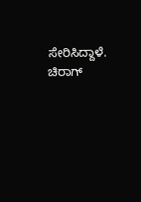ಸೇರಿಸಿದ್ದಾಳೆ. ಚಿರಾಗ್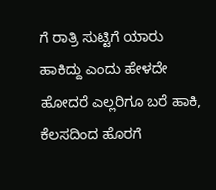ಗೆ ರಾತ್ರಿ ಸುಟ್ಟಿಗೆ ಯಾರು ಹಾಕಿದ್ದು ಎಂದು ಹೇಳದೇ ಹೋದರೆ ಎಲ್ಲರಿಗೂ ಬರೆ ಹಾಕಿ, ಕೆಲಸದಿಂದ ಹೊರಗೆ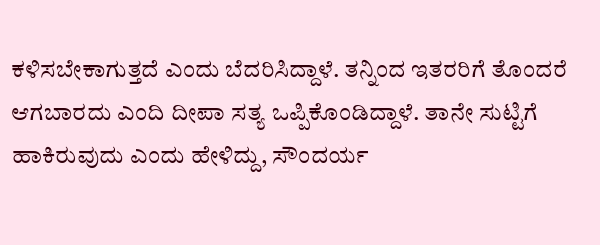ಕಳಿಸಬೇಕಾಗುತ್ತದೆ ಎಂದು ಬೆದರಿಸಿದ್ದಾಳೆ. ತನ್ನಿಂದ ಇತರರಿಗೆ ತೊಂದರೆ ಆಗಬಾರದು ಎಂದಿ ದೀಪಾ ಸತ್ಯ ಒಪ್ಪಿಕೊಂಡಿದ್ದಾಳೆ. ತಾನೇ ಸುಟ್ಟಿಗೆ ಹಾಕಿರುವುದು ಎಂದು ಹೇಳಿದ್ದು, ಸೌಂದರ್ಯ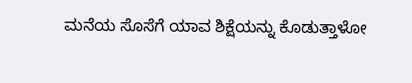ಮನೆಯ ಸೊಸೆಗೆ ಯಾವ ಶಿಕ್ಷೆಯನ್ನು ಕೊಡುತ್ತಾಳೋ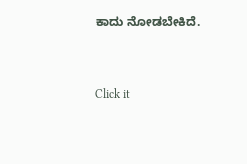ಕಾದು ನೋಡಬೇಕಿದೆ.


Click it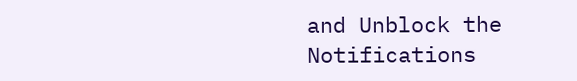and Unblock the Notifications